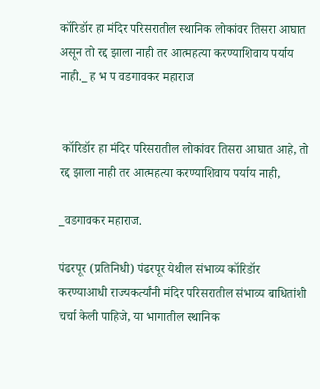कॉरिडॉर हा मंदिर परिसरातील स्थानिक लोकांवर तिसरा आघात असून तो रद्द झाला नाही तर आत्महत्या करण्याशिवाय पर्याय नाही._ ह भ प वडगावकर महाराज


 कॉरिडॉर हा मंदिर परिसरातील लोकांवर तिसरा आघात आहे, तो रद्द झाला नाही तर आत्महत्या करण्याशिवाय पर्याय नाही,

_वडगावकर महाराज.

पंढरपूर (प्रतिनिधी) पंढरपूर येथील संभाव्य कॉरिडॉर करण्याआधी राज्यकर्त्यांनी मंदिर परिसरातील संभाव्य बाधितांशी चर्चा केली पाहिजे, या भागातील स्थानिक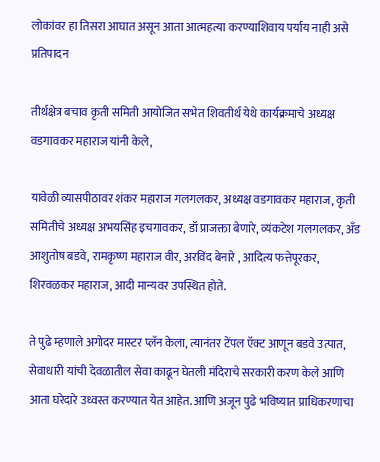लोकांवर हा तिसरा आघात असून आता आत्महत्या करण्याशिवाय पर्याय नाही असे प्रतिपादन

तीर्थक्षेत्र बचाव कृती समिती आयोजित सभेत शिवतीर्थ येथे कार्यक्रमाचे अध्यक्ष वडगावकर महाराज यांनी केले,

यावेळी व्यासपीठावर शंकर महाराज गलगलकर, अध्यक्ष वडगावकर महाराज, कृती समितीचे अध्यक्ष अभयसिंह इचगावकर, डॉ प्राजक्ता बेणारे, व्यंकटेश गलगलकर, अँड आशुतोष बडवे, रामकृष्ण महाराज वीर, अरविंद बेनारे , आदित्य फत्तेपूरकर, शिरवळकर महाराज, आदी मान्यवर उपस्थित होते.

ते पुढे म्हणाले अगोदर मास्टर प्लॅन केला, त्यानंतर टेंपल ऍक्ट आणून बडवे उत्पात, सेवाधारी यांची देवळातील सेवा काढून घेतली मंदिराचे सरकारी करण केले आणि आता घरेदारे उध्वस्त करण्यात येत आहेत. आणि अजून पुढे भविष्यात प्राधिकरणाचा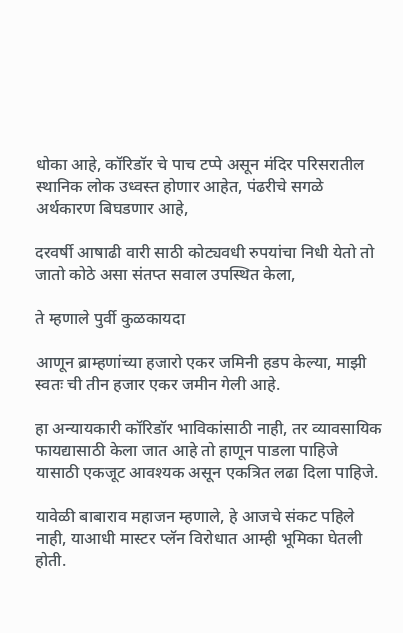धोका आहे, कॉरिडॉर चे पाच टप्पे असून मंदिर परिसरातील स्थानिक लोक उध्वस्त होणार आहेत, पंढरीचे सगळे अर्थकारण बिघडणार आहे,

दरवर्षी आषाढी वारी साठी कोट्यवधी रुपयांचा निधी येतो तो जातो कोठे असा संतप्त सवाल उपस्थित केला,

ते म्हणाले पुर्वी कुळकायदा

आणून ब्राम्हणांच्या हजारो एकर जमिनी हडप केल्या, माझी स्वतः ची तीन हजार एकर जमीन गेली आहे.

हा अन्यायकारी कॉरिडॉर भाविकांसाठी नाही, तर व्यावसायिक फायद्यासाठी केला जात आहे तो हाणून पाडला पाहिजे यासाठी एकजूट आवश्यक असून एकत्रित लढा दिला पाहिजे.

यावेळी बाबाराव महाजन म्हणाले, हे आजचे संकट पहिले नाही, याआधी मास्टर प्लॅन विरोधात आम्ही भूमिका घेतली होती.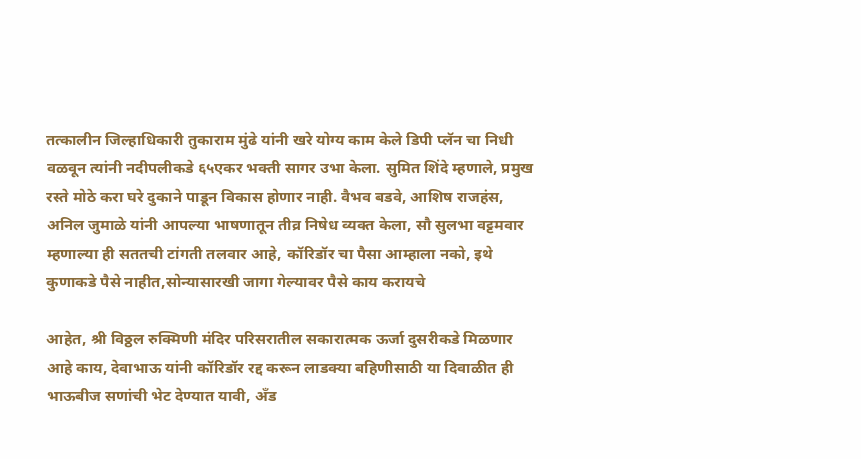तत्कालीन जिल्हाधिकारी तुकाराम मुंढे यांनी खरे योग्य काम केले डिपी प्लॅन चा निधी वळवून त्यांनी नदीपलीकडे ६५एकर भक्ती सागर उभा केला. सुमित शिंदे म्हणाले, प्रमुख रस्ते मोठे करा घरे दुकाने पाडून विकास होणार नाही. वैभव बडवे, आशिष राजहंस, अनिल जुमाळे यांनी आपल्या भाषणातून तीव्र निषेध व्यक्त केला, सौ सुलभा वट्टमवार म्हणाल्या ही सततची टांगती तलवार आहे, कॉरिडॉर चा पैसा आम्हाला नको, इथे कुणाकडे पैसे नाहीत,सोन्यासारखी जागा गेल्यावर पैसे काय करायचे

आहेत, श्री विठ्ठल रुक्मिणी मंदिर परिसरातील सकारात्मक ऊर्जा दुसरीकडे मिळणार आहे काय, देवाभाऊ यांनी कॉरिडॉर रद्द करून लाडक्या बहिणीसाठी या दिवाळीत ही भाऊबीज सणांची भेट देण्यात यावी, अँड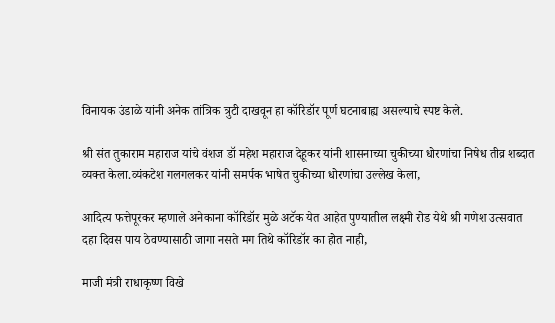विनायक उंडाळे यांनी अनेक तांत्रिक त्रुटी दाखवून हा कॉरिडॉर पूर्ण घटनाबाह्य असल्याचे स्पष्ट केले.

श्री संत तुकाराम महाराज यांचे वंशज डॉ महेश महाराज देहूकर यांनी शासनाच्या चुकीच्या धोरणांचा निषेध तीव्र शब्दात व्यक्त केला.व्यंकटेश गलगलकर यांनी समर्पक भाषेत चुकीच्या धोरणांचा उल्लेख केला,

आदित्य फत्तेपूरकर म्हणाले अनेकाना कॉरिडॉर मुळे अटॅक येत आहेत पुण्यातील लक्ष्मी रोड येथे श्री गणेश उत्सवात दहा दिवस पाय ठेवण्यासाठी जागा नसते मग तिथे कॉरिडॉर का होत नाही,

माजी मंत्री राधाकृष्ण विखे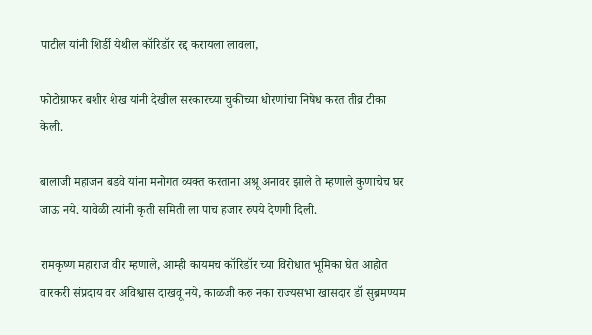पाटील यांनी शिर्डी येथील कॉरिडॉर रद्द करायला लावला,

फोटोग्राफर बशीर शेख यांनी देखील सरकारच्या चुकीच्या धोरणांचा निषेध करत तीव्र टीका केली.

बालाजी महाजन बडवे यांना मनोगत व्यक्त करताना अश्रू अनावर झाले ते म्हणाले कुणाचेच घर जाऊ नये. यावेळी त्यांनी कृती समिती ला पाच हजार रुपये देणगी दिली.

रामकृष्ण महाराज वीर म्हणाले, आम्ही कायमच कॉरिडॉर च्या विरोधात भूमिका घेत आहोत वारकरी संप्रदाय वर अविश्वास दाखवू नये, काळजी करु नका राज्यसभा खासदार डॉ सुब्रमण्यम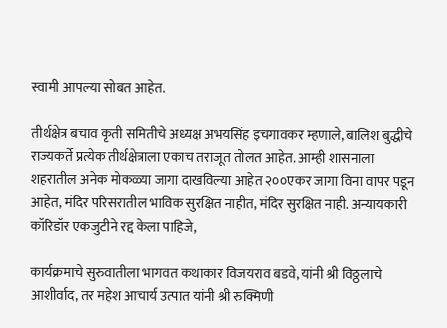स्वामी आपल्या सोबत आहेत.

तीर्थक्षेत्र बचाव कृती समितीचे अध्यक्ष अभयसिंह इचगावकर म्हणाले, बालिश बुद्धीचे राज्यकर्ते प्रत्येक तीर्थक्षेत्राला एकाच तराजूत तोलत आहेत. आम्ही शासनाला शहरातील अनेक मोकळ्या जागा दाखविल्या आहेत २००एकर जागा विना वापर पडून आहेत, मंदिर परिसरातील भाविक सुरक्षित नाहीत, मंदिर सुरक्षित नाही. अन्यायकारी कॉरिडॉर एकजुटीने रद्द केला पाहिजे,

कार्यक्रमाचे सुरुवातीला भागवत कथाकार विजयराव बडवे, यांनी श्री विठ्ठलाचे आशीर्वाद, तर महेश आचार्य उत्पात यांनी श्री रुक्मिणी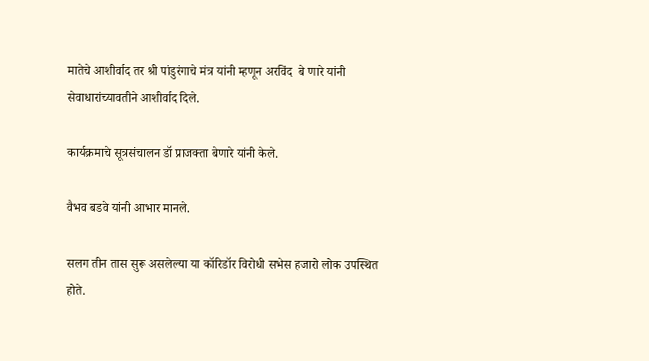मातेचे आशीर्वाद तर श्री पांडुरंगाचे मंत्र यांनी म्हणून अरविंद  बे णारे यांनी सेवाधारांच्यावतीने आशीर्वाद दिले.

कार्यक्रमाचे सूत्रसंचालन डॉ प्राजक्ता बेणारे यांनी केले.

वैभव बडवे यांनी आभार मानले.

सलग तीन तास सुरू असलेल्या या कॉरिडॉर विरोधी सभेस हजारो लोक उपस्थित होते.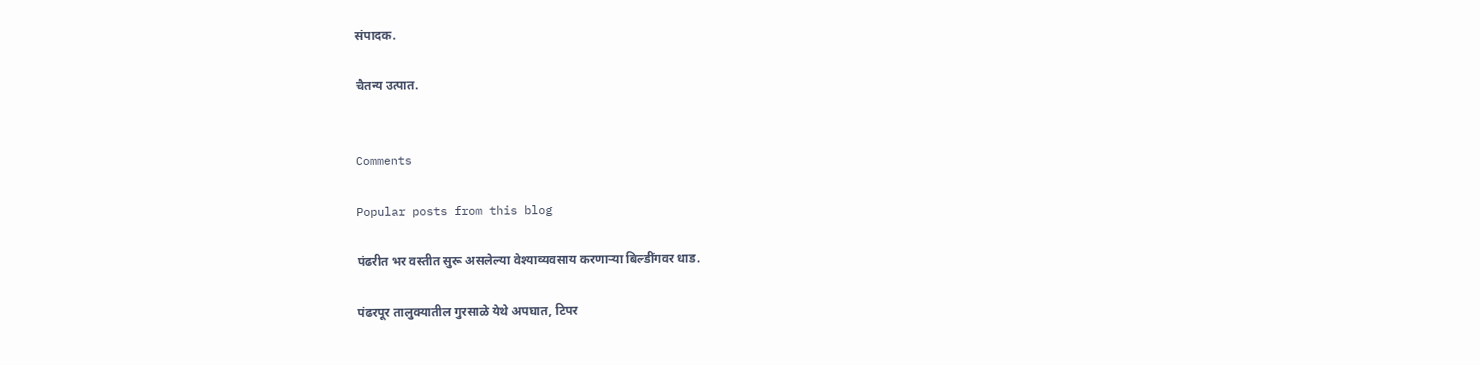संपादक.

चैतन्य उत्पात.


Comments

Popular posts from this blog

पंढरीत भर वस्तीत सुरू असलेल्या वेश्याव्यवसाय करणाऱ्या बिल्डींगवर धाड.

पंढरपूर तालुक्यातील गुरसाळे येथे अपघात, टिपर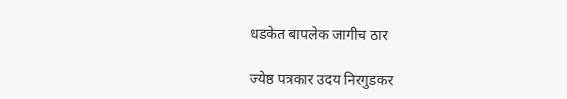धडकेत बापलेक जागीच ठार

ज्येष्ठ पत्रकार उदय निरगुडकर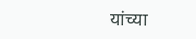यांच्या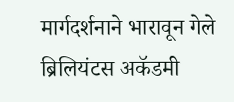मार्गदर्शनाने भारावून गेले ब्रिलियंटस अकॅडमी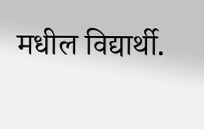मधील विद्यार्थी.